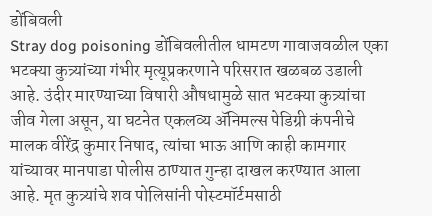डोंबिवली
Stray dog poisoning डोंबिवलीतील धामटण गावाजवळील एका भटक्या कुत्र्यांच्या गंभीर मृत्यूप्रकरणाने परिसरात खळबळ उडाली आहे. उंदीर मारण्याच्या विषारी औषधामुळे सात भटक्या कुत्र्यांचा जीव गेला असून, या घटनेत एकलव्य ॲनिमल्स पेडिग्री कंपनीचे मालक वीरेंद्र कुमार निषाद, त्यांचा भाऊ आणि काही कामगार यांच्यावर मानपाडा पोलीस ठाण्यात गुन्हा दाखल करण्यात आला आहे. मृत कुत्र्यांचे शव पोलिसांनी पोस्टमॉर्टमसाठी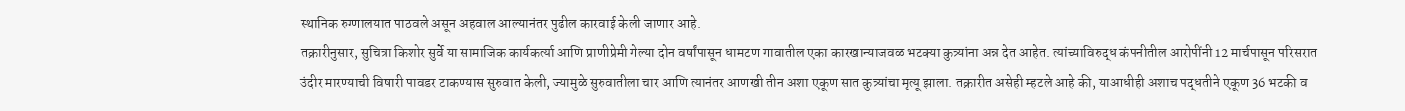स्थानिक रुग्णालयात पाठवले असून अहवाल आल्यानंतर पुढील कारवाई केली जाणार आहे.
तक्रारीनुसार, सुचित्रा किशोर सुर्वे या सामाजिक कार्यकर्त्या आणि प्राणीप्रेमी गेल्या दोन वर्षांपासून धामटण गावातील एका कारखान्याजवळ भटक्या कुत्र्यांना अन्न देत आहेत. त्यांच्याविरुद्ध कंपनीतील आरोपींनी 12 मार्चपासून परिसरात उंदीर मारण्याची विषारी पावडर टाकण्यास सुरुवात केली, ज्यामुळे सुरुवातीला चार आणि त्यानंतर आणखी तीन अशा एकूण सात कुत्र्यांचा मृत्यू झाला. तक्रारीत असेही म्हटले आहे की, याआधीही अशाच पद्धतीने एकूण 36 भटकी व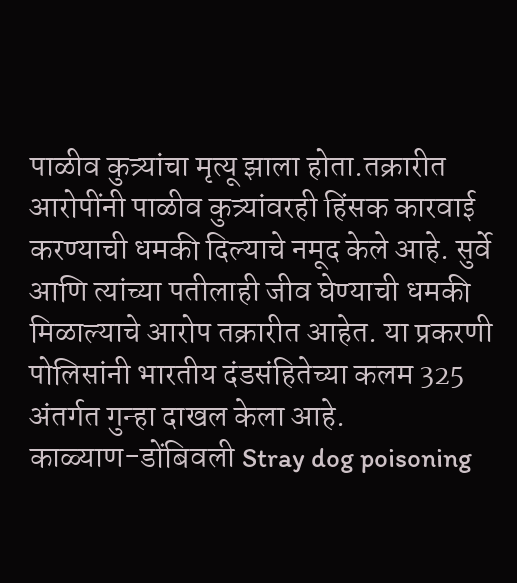पाळीव कुत्र्यांचा मृत्यू झाला होता.तक्रारीत आरोपींनी पाळीव कुत्र्यांवरही हिंसक कारवाई करण्याची धमकी दिल्याचे नमूद केले आहे. सुर्वे आणि त्यांच्या पतीलाही जीव घेण्याची धमकी मिळाल्याचे आरोप तक्रारीत आहेत. या प्रकरणी पोलिसांनी भारतीय दंडसंहितेच्या कलम 325 अंतर्गत गुन्हा दाखल केला आहे.
काळ्याण-डोंबिवली Stray dog poisoning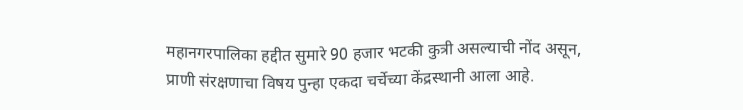महानगरपालिका हद्दीत सुमारे 90 हजार भटकी कुत्री असल्याची नोंद असून, प्राणी संरक्षणाचा विषय पुन्हा एकदा चर्चेच्या केंद्रस्थानी आला आहे.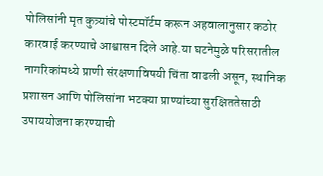पोलिसांनी मृत कुत्र्यांचे पोस्टमॉर्टम करून अहवालानुसार कठोर कारवाई करण्याचे आश्वासन दिले आहे.या घटनेमुळे परिसरातील नागरिकांमध्ये प्राणी संरक्षणाविषयी चिंता वाढली असून, स्थानिक प्रशासन आणि पोलिसांना भटक्या प्राण्यांच्या सुरक्षिततेसाठी उपाययोजना करण्याची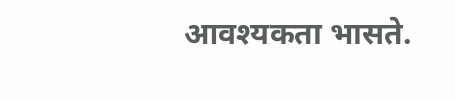आवश्यकता भासते.